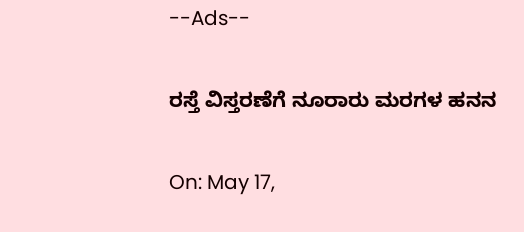--Ads--

ರಸ್ತೆ ವಿಸ್ತರಣೆಗೆ ನೂರಾರು ಮರಗಳ ಹನನ

On: May 17,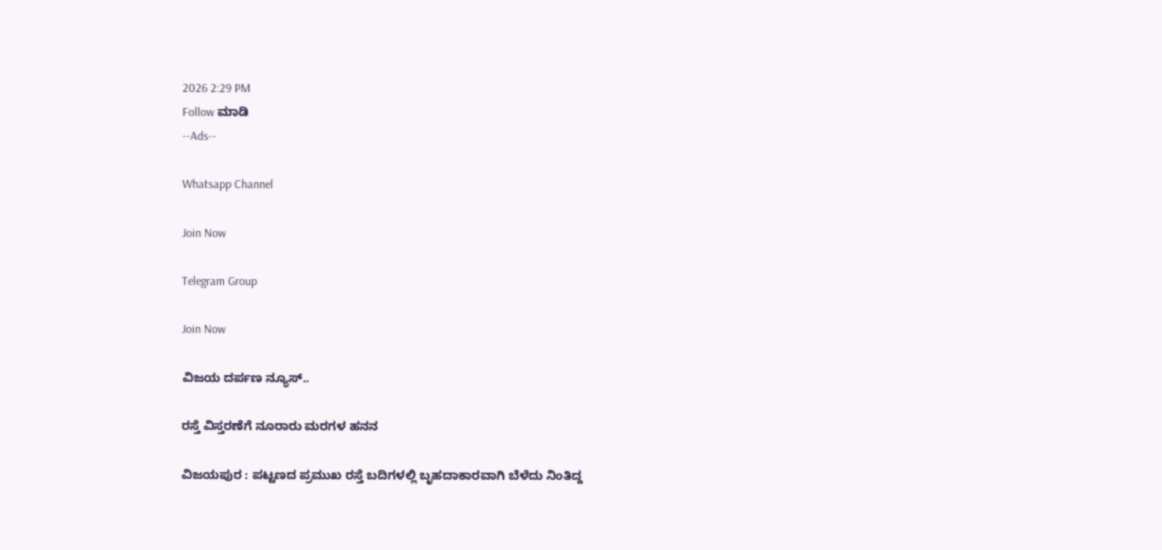2026 2:29 PM
Follow ಮಾಡಿ
--Ads--

Whatsapp Channel

Join Now

Telegram Group

Join Now

ವಿಜಯ ದರ್ಪಣ ನ್ಯೂಸ್..

ರಸ್ತೆ ವಿಸ್ತರಣೆಗೆ ನೂರಾರು ಮರಗಳ ಹನನ

ವಿಜಯಪುರ : ಪಟ್ಟಣದ ಪ್ರಮುಖ ರಸ್ತೆ ಬದಿಗಳಲ್ಲಿ ಬೃಹದಾಕಾರವಾಗಿ ಬೆಳೆದು ನಿಂತಿದ್ದ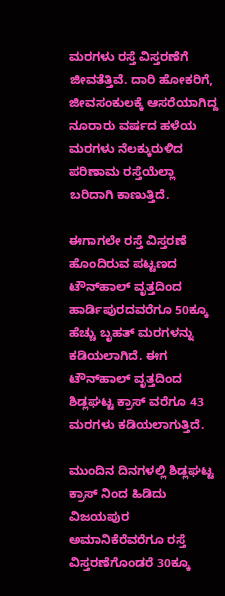ಮರಗಳು ರಸ್ತೆ ವಿಸ್ತರಣೆಗೆ ಜೀವತೆತ್ತಿವೆ. ದಾರಿ ಹೋಕರಿಗೆ, ಜೀವಸಂಕುಲಕ್ಕೆ ಆಸರೆಯಾಗಿದ್ದ ನೂರಾರು ವರ್ಷದ ಹಳೆಯ ಮರಗಳು ನೆಲಕ್ಕುರುಳಿದ ಪರಿಣಾಮ ರಸ್ತೆಯೆಲ್ಲಾ ಬರಿದಾಗಿ ಕಾಣುತ್ತಿದೆ.

ಈಗಾಗಲೇ ರಸ್ತೆ ವಿಸ್ತರಣೆ ಹೊಂದಿರುವ ಪಟ್ಟಣದ ಟೌನ್‌ಹಾಲ್ ವೃತ್ತದಿಂದ ಹಾರ್ಡಿಪುರದವರೆಗೂ 50ಕ್ಕೂ ಹೆಚ್ಚು ಬೃಹತ್ ಮರಗಳನ್ನು ಕಡಿಯಲಾಗಿದೆ. ಈಗ ಟೌನ್‌ಹಾಲ್ ವೃತ್ತದಿಂದ ಶಿಡ್ಲಘಟ್ಟ ಕ್ರಾಸ್ ವರೆಗೂ 43 ಮರಗಳು ಕಡಿಯಲಾಗುತ್ತಿದೆ.

ಮುಂದಿನ ದಿನಗಳಲ್ಲಿ ಶಿಡ್ಲಘಟ್ಟ ಕ್ರಾಸ್ ನಿಂದ ಹಿಡಿದು ವಿಜಯಪುರ ಅಮಾನಿಕೆರೆವರೆಗೂ ರಸ್ತೆ ವಿಸ್ತರಣೆಗೊಂಡರೆ 30ಕ್ಕೂ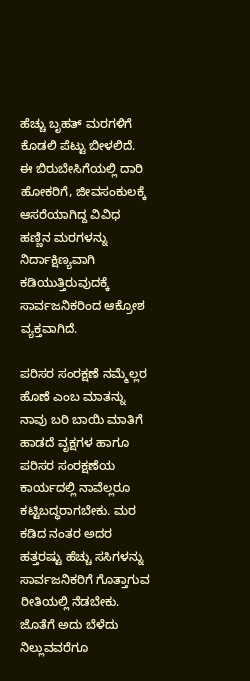ಹೆಚ್ಚು ಬೃಹತ್ ಮರಗಳಿಗೆ ಕೊಡಲಿ ಪೆಟ್ಟು ಬೀಳಲಿದೆ. ಈ ಬಿರುಬೇಸಿಗೆಯಲ್ಲಿ ದಾರಿ ಹೋಕರಿಗೆ, ಜೀವಸಂಕುಲಕ್ಕೆ ಆಸರೆಯಾಗಿದ್ದ ವಿವಿಧ ಹಣ್ಣಿನ ಮರಗಳನ್ನು ನಿರ್ದಾಕ್ಷಿಣ್ಯವಾಗಿ ಕಡಿಯುತ್ತಿರುವುದಕ್ಕೆ ಸಾರ್ವಜನಿಕರಿಂದ ಆಕ್ರೋಶ ವ್ಯಕ್ತವಾಗಿದೆ.

ಪರಿಸರ ಸಂರಕ್ಷಣೆ ನಮ್ಮೆಲ್ಲರ ಹೊಣೆ ಎಂಬ ಮಾತನ್ನು ನಾವು ಬರಿ ಬಾಯಿ ಮಾತಿಗೆ ಹಾಡದೆ ವೃಕ್ಷಗಳ ಹಾಗೂ ಪರಿಸರ ಸಂರಕ್ಷಣೆಯ ಕಾರ್ಯದಲ್ಲಿ ನಾವೆಲ್ಲರೂ ಕಟ್ಟಿಬದ್ಧರಾಗಬೇಕು. ಮರ ಕಡಿದ ನಂತರ ಅದರ ಹತ್ತರಷ್ಟು ಹೆಚ್ಚು ಸಸಿಗಳನ್ನು ಸಾರ್ವಜನಿಕರಿಗೆ ಗೊತ್ತಾಗುವ ರೀತಿಯಲ್ಲಿ ನೆಡಬೇಕು. ಜೊತೆಗೆ ಅದು ಬೆಳೆದು ನಿಲ್ಲುವವರೆಗೂ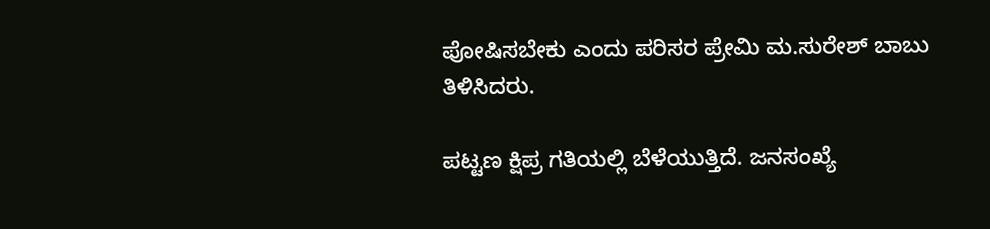ಪೋಷಿಸಬೇಕು ಎಂದು ಪರಿಸರ ಪ್ರೇಮಿ ಮ.ಸುರೇಶ್ ಬಾಬು ತಿಳಿಸಿದರು.

ಪಟ್ಟಣ ಕ್ಷಿಪ್ರ ಗತಿಯಲ್ಲಿ ಬೆಳೆಯುತ್ತಿದೆ. ಜನಸಂಖ್ಯೆ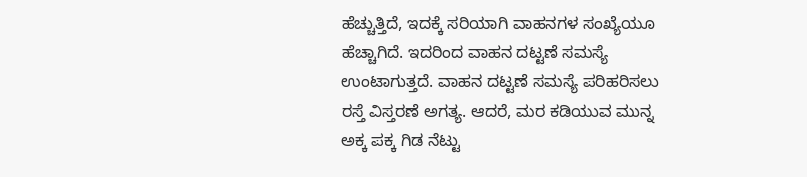ಹೆಚ್ಚುತ್ತಿದೆ, ಇದಕ್ಕೆ ಸರಿಯಾಗಿ ವಾಹನಗಳ ಸಂಖ್ಯೆಯೂ ಹೆಚ್ಚಾಗಿದೆ. ಇದರಿಂದ ವಾಹನ ದಟ್ಟಣೆ ಸಮಸ್ಯೆ ಉಂಟಾಗುತ್ತದೆ. ವಾಹನ ದಟ್ಟಣೆ ಸಮಸ್ಯೆ ಪರಿಹರಿಸಲು ರಸ್ತೆ ವಿಸ್ತರಣೆ ಅಗತ್ಯ. ಆದರೆ, ಮರ ಕಡಿಯುವ ಮುನ್ನ ಅಕ್ಕ ಪಕ್ಕ ಗಿಡ ನೆಟ್ಟು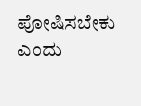ಪೋಷಿಸಬೇಕು ಎಂದು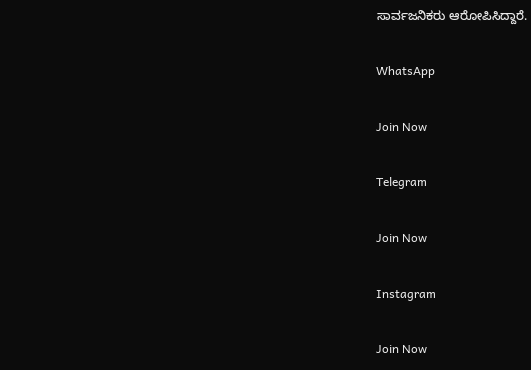ಸಾರ್ವಜನಿಕರು ಆರೋಪಿಸಿದ್ದಾರೆ.

WhatsApp

Join Now

Telegram

Join Now

Instagram

Join Now